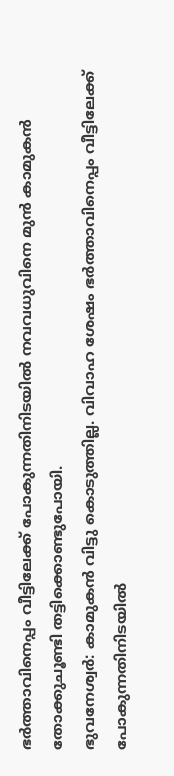ഭർത്താവിനെപ്പം വീട്ടിലേക്ക് പോകുന്നതിനിടയിൽ നവവധുവിനെ മുൻ കാമുകൻ തോക്കുചൂണ്ടി തട്ടിക്കൊണ്ടുപോയി.
ഭുവനേശ്വർ: കാമുകൻ വിട്ടു കൊടുത്തില്ല. വിവാഹ ശേഷം ഭർത്താവിനെപ്പം വീട്ടിലേക്ക് പോകുന്നതിനിടയിൽ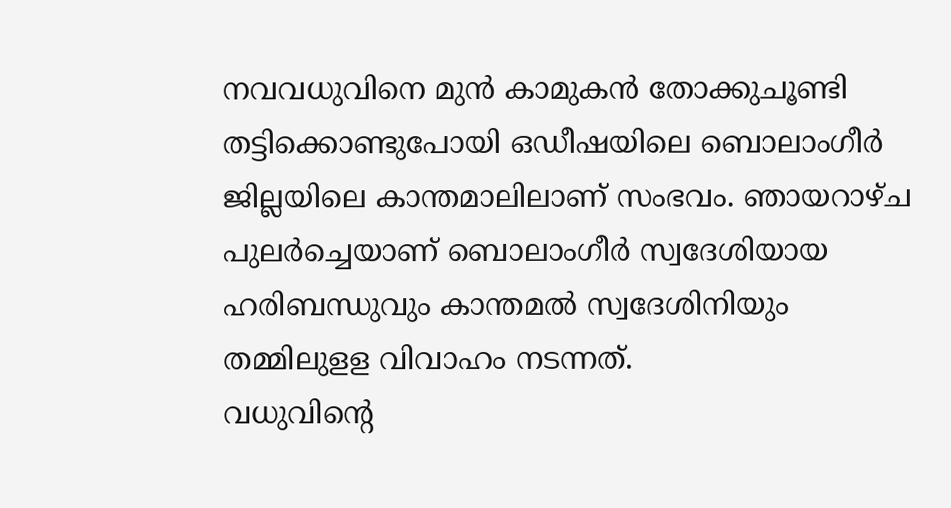നവവധുവിനെ മുൻ കാമുകൻ തോക്കുചൂണ്ടി തട്ടിക്കൊണ്ടുപോയി ഒഡീഷയിലെ ബൊലാംഗീർ ജില്ലയിലെ കാന്തമാലിലാണ് സംഭവം. ഞായറാഴ്ച പുലർച്ചെയാണ് ബൊലാംഗീർ സ്വദേശിയായ ഹരിബന്ധുവും കാന്തമൽ സ്വദേശിനിയും തമ്മിലുളള വിവാഹം നടന്നത്.
വധുവിന്റെ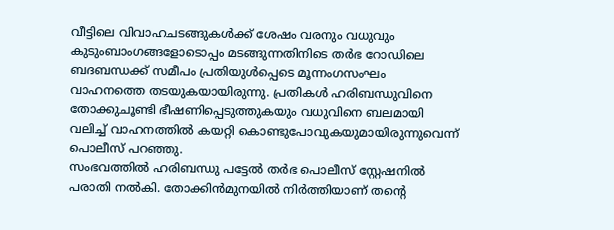വീട്ടിലെ വിവാഹചടങ്ങുകൾക്ക് ശേഷം വരനും വധുവും കുടുംബാംഗങ്ങളോടൊപ്പം മടങ്ങുന്നതിനിടെ തർഭ റോഡിലെ ബദബന്ധക്ക് സമീപം പ്രതിയുൾപ്പെടെ മൂന്നംഗസംഘം വാഹനത്തെ തടയുകയായിരുന്നു. പ്രതികൾ ഹരിബന്ധുവിനെ തോക്കുചൂണ്ടി ഭീഷണിപ്പെടുത്തുകയും വധുവിനെ ബലമായി വലിച്ച് വാഹനത്തിൽ കയറ്റി കൊണ്ടുപോവുകയുമായിരുന്നുവെന്ന് പൊലീസ് പറഞ്ഞു.
സംഭവത്തിൽ ഹരിബന്ധു പട്ടേൽ തർഭ പൊലീസ് സ്റ്റേഷനിൽ പരാതി നൽകി. തോക്കിൻമുനയിൽ നിർത്തിയാണ് തന്റെ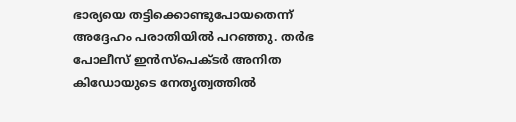ഭാര്യയെ തട്ടിക്കൊണ്ടുപോയതെന്ന് അദ്ദേഹം പരാതിയിൽ പറഞ്ഞു. തർഭ പോലീസ് ഇൻസ്പെക്ടർ അനിത കിഡോയുടെ നേതൃത്വത്തിൽ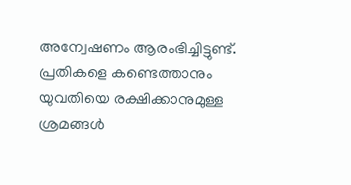അന്വേഷണം ആരംഭിച്ചിട്ടുണ്ട്. പ്രതികളെ കണ്ടെത്താനും യുവതിയെ രക്ഷിക്കാനുമുള്ള ശ്രമങ്ങൾ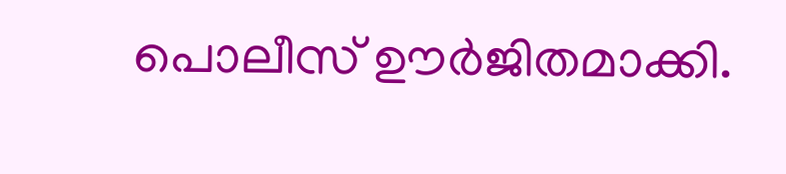പൊലീസ് ഊർജിതമാക്കി.